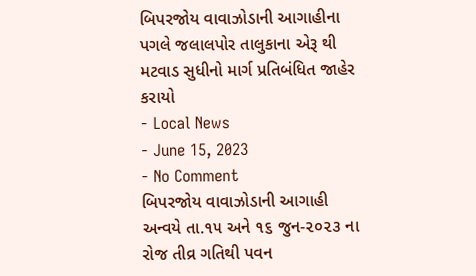બિપરજોય વાવાઝોડાની આગાહીના પગલે જલાલપોર તાલુકાના એરૂ થી મટવાડ સુધીનો માર્ગ પ્રતિબંધિત જાહેર કરાયો
- Local News
- June 15, 2023
- No Comment
બિપરજોય વાવાઝોડાની આગાહી અન્વયે તા.૧૫ અને ૧૬ જુન-૨૦૨૩ ના રોજ તીવ્ર ગતિથી પવન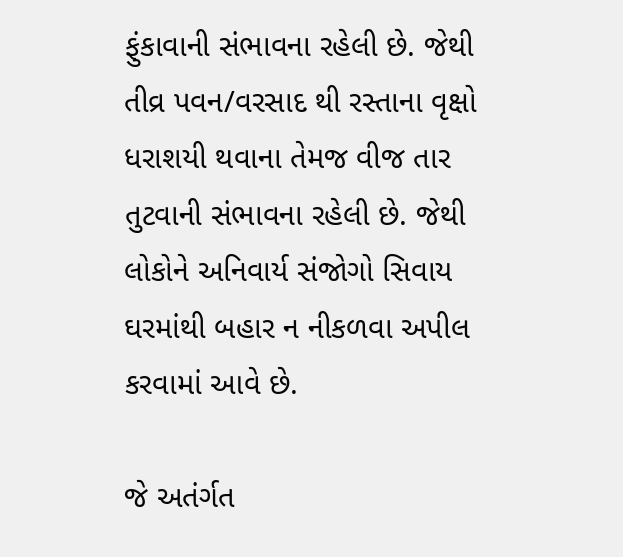ફુંકાવાની સંભાવના રહેલી છે. જેથી તીવ્ર પવન/વરસાદ થી રસ્તાના વૃક્ષો ધરાશયી થવાના તેમજ વીજ તાર તુટવાની સંભાવના રહેલી છે. જેથી લોકોને અનિવાર્ય સંજોગો સિવાય ઘરમાંથી બહાર ન નીકળવા અપીલ કરવામાં આવે છે.

જે અતંર્ગત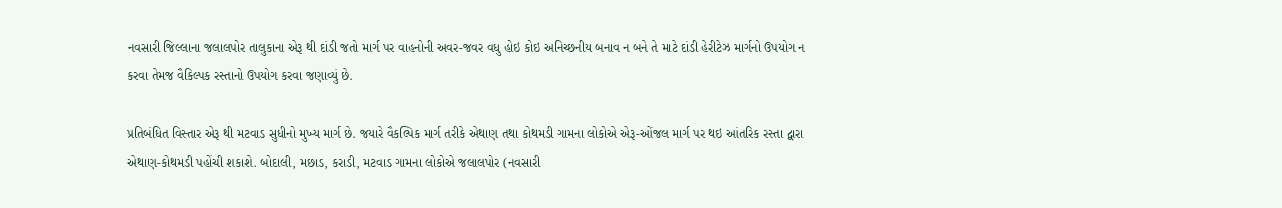નવસારી જિલ્લાના જલાલપોર તાલુકાના એરૂ થી દાંડી જતો માર્ગ પર વાહનોની અવર-જવર વધુ હોઇ કોઇ અનિચ્છનીય બનાવ ન બને તે માટે દાંડી હેરીટેઝ માર્ગનો ઉપયોગ ન કરવા તેમજ વૈકિલ્પક રસ્તાનો ઉપયોગ કરવા જણાવ્યું છે.

પ્રતિબંધિત વિસ્તાર એરૂ થી મટવાડ સુધીનો મુખ્ય માર્ગ છે. જયારે વૈકલ્પિક માર્ગ તરીકે એથાણ તથા કોથમડી ગામના લોકોએ એરૂ-ઓંજલ માર્ગ પર થઇ આંતરિક રસ્તા દ્વારા એથાણ-કોથમડી પહોંચી શકાશે. બોદાલી, મછાડ, કરાડી, મટવાડ ગામના લોકોએ જલાલપોર (નવસારી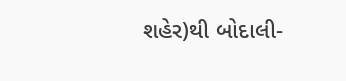શહેર)થી બોદાલી-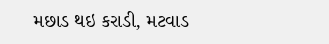મછાડ થઇ કરાડી, મટવાડ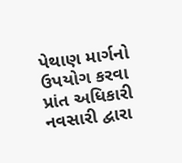પેથાણ માર્ગનો ઉપયોગ કરવા પ્રાંત અધિકારી નવસારી દ્વારા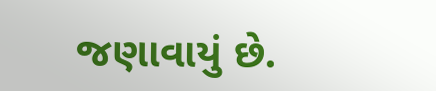જણાવાયું છે.